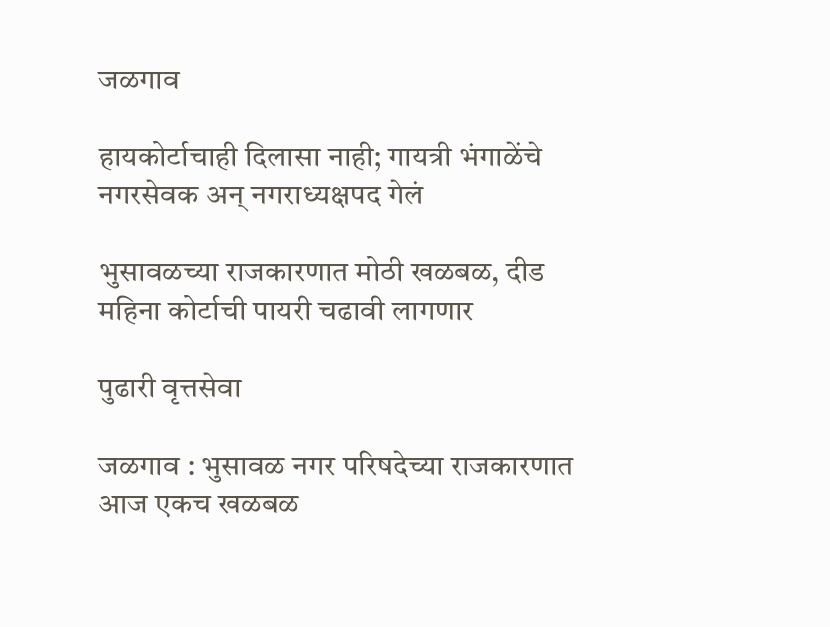जळगाव

हायकोर्टाचाही दिलासा नाही; गायत्री भंगाळेंचे नगरसेवक अन् नगराध्यक्षपद गेलं

भुसावळच्या राजकारणात मोठी खळबळ, दीड महिना कोर्टाची पायरी चढावी लागणार

पुढारी वृत्तसेवा

जळगाव : भुसावळ नगर परिषदेच्या राजकारणात आज एकच खळबळ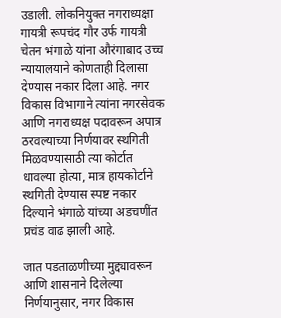उडाली. लोकनियुक्त नगराध्यक्षा गायत्री रूपचंद गौर उर्फ गायत्री चेतन भंगाळे यांना औरंगाबाद उच्च न्यायालयाने कोणताही दिलासा देण्यास नकार दिला आहे. नगर विकास विभागाने त्यांना नगरसेवक आणि नगराध्यक्ष पदावरून अपात्र ठरवल्याच्या निर्णयावर स्थगिती मिळवण्यासाठी त्या कोर्टात धावल्या होत्या, मात्र हायकोर्टाने स्थगिती देण्यास स्पष्ट नकार दिल्याने भंगाळे यांच्या अडचणींत प्रचंड वाढ झाली आहे.

जात पडताळणीच्या मुद्द्यावरून आणि शासनाने दिलेल्या निर्णयानुसार, नगर विकास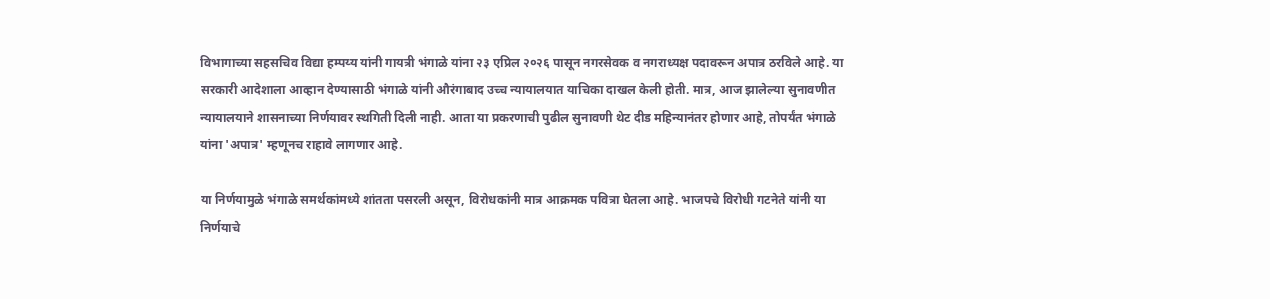विभागाच्या सहसचिव विद्या हम्पय्य यांनी गायत्री भंगाळे यांना २३ एप्रिल २०२६ पासून नगरसेवक व नगराध्यक्ष पदावरून अपात्र ठरविले आहे. या सरकारी आदेशाला आव्हान देण्यासाठी भंगाळे यांनी औरंगाबाद उच्च न्यायालयात याचिका दाखल केली होती. मात्र, आज झालेल्या सुनावणीत न्यायालयाने शासनाच्या निर्णयावर स्थगिती दिली नाही. आता या प्रकरणाची पुढील सुनावणी थेट दीड महिन्यानंतर होणार आहे, तोपर्यंत भंगाळे यांना 'अपात्र' म्हणूनच राहावे लागणार आहे.

या निर्णयामुळे भंगाळे समर्थकांमध्ये शांतता पसरली असून, विरोधकांनी मात्र आक्रमक पवित्रा घेतला आहे. भाजपचे विरोधी गटनेते यांनी या निर्णयाचे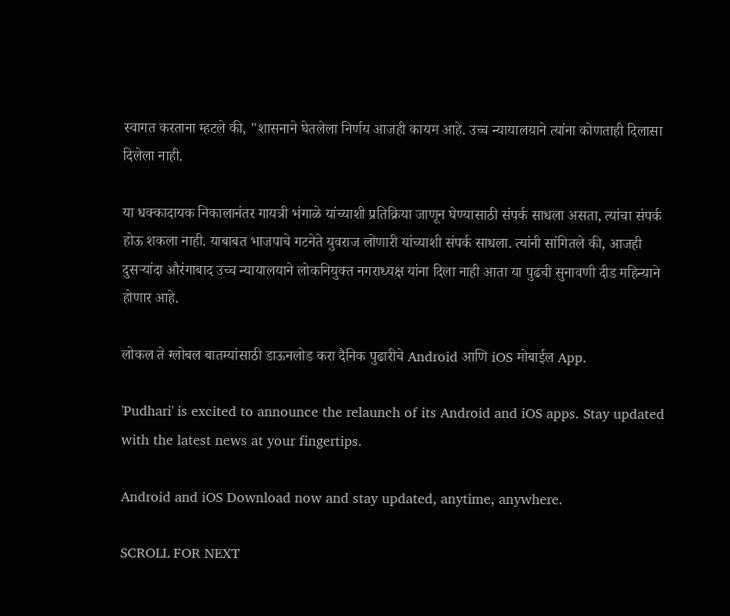स्वागत करताना म्हटले की, "शासनाने घेतलेला निर्णय आजही कायम आहे. उच्च न्यायालयाने त्यांना कोणताही दिलासा दिलेला नाही.

या धक्कादायक निकालानंतर गायत्री भंगाळे यांच्याशी प्रतिक्रिया जाणून घेण्यासाठी संपर्क साधला असता, त्यांचा संपर्क होऊ शकला नाही. याबाबत भाजपाचे गटनेते युवराज लोणारी यांच्याशी संपर्क साधला. त्यांनी सांगितले की, आजही दुसऱ्यांदा औरंगाबाद उच्च न्यायालयाने लोकनियुक्त नगराध्यक्ष यांना दिला नाही आता या पुढची सुनावणी दीड महिन्याने होणार आहे.

लोकल ते ग्लोबल बातम्यांसाठी डाऊनलोड करा दैनिक पुढारीचे Android आणि iOS मोबाईल App.

'Pudhari' is excited to announce the relaunch of its Android and iOS apps. Stay updated with the latest news at your fingertips.

Android and iOS Download now and stay updated, anytime, anywhere.

SCROLL FOR NEXT